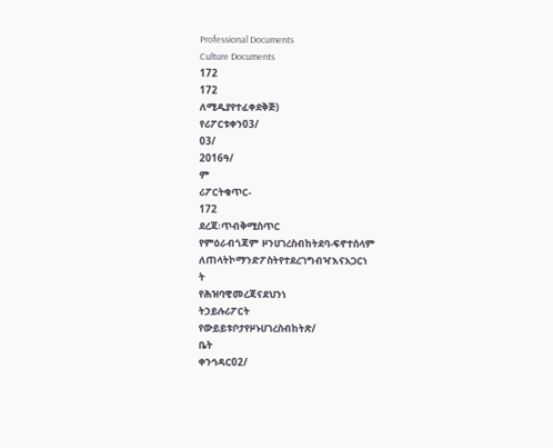Professional Documents
Culture Documents
172
172
ለሚዲያየተፈቀደቅጅ)
የሪፖርቱቀን03/
03/
2016ዓ/
ም
ሪፖርትቁጥር-
172
ደረጃ፡ጥብቅሚስጥር
የምዕራብጎጃም ዞንሀገረስብከትደባ-ፍኖተሰላም
ለጠላትኮማንድፖስትየተደረገግብዣእናአጋርነ
ት
የሕዝባዊመረጃናደህንነ
ትኃይሉሪፖርት
የውይይቱቦታየዞኑሀገረስብከትጽ/
ቤት
ቀንኅዳር02/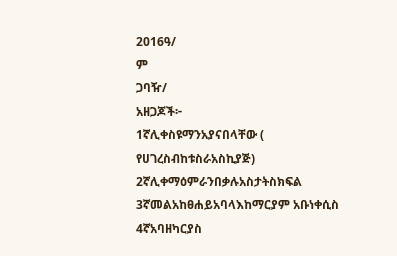2016ዓ/
ም
ጋባዥ/
አዘጋጆች፦
1ኛሊቀስዩማንአያናበላቸው (
የሀገረስብከቱስራአስኪያጅ)
2ኛሊቀማዕምራንበቃሉአስታትስክፍል
3ኛመልአከፀሐይአባላእከማርያም አቡነቀሲስ
4ኛአባዘካርያስ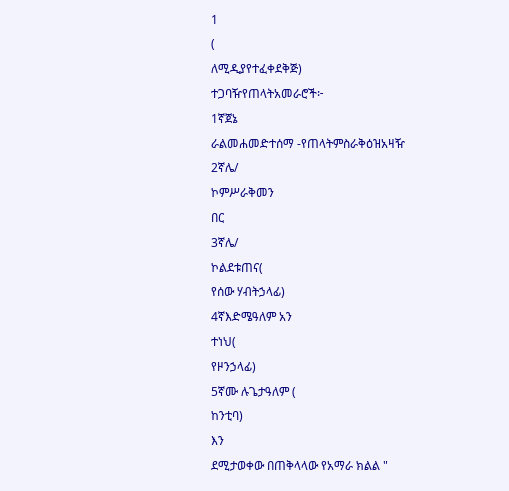1
(
ለሚዲያየተፈቀደቅጅ)
ተጋባዥየጠላትአመራሮች፦
1ኛጀኔ
ራልመሐመድተሰማ -የጠላትምስራቅዕዝአዛዥ
2ኛሌ/
ኮምሥራቅመን
በር
3ኛሌ/
ኮልደቱጠና(
የሰው ሃብትኃላፊ)
4ኛእድሜዓለም አን
ተነህ(
የዞንኃላፊ)
5ኛሙ ሉጌታዓለም (
ከንቲባ)
እን
ደሚታወቀው በጠቅላላው የአማራ ክልል "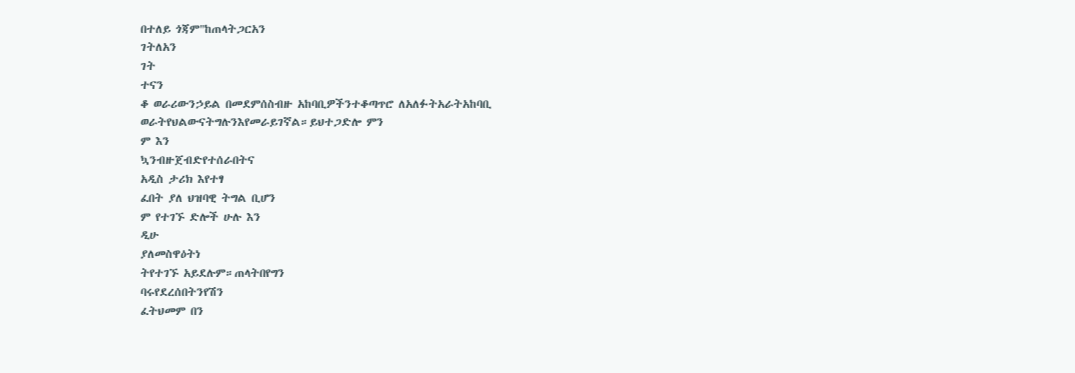በተለይ ጎጃም"ከጠላትጋርአን
ገትለአን
ገት
ተናን
ቆ ወራሪውንኃይል በመደምሰስብዙ አከባቢዎችንተቆጣጥሮ ለአለፉትአራትአከባቢ
ወራትየህልውናትግሉንእየመራይገኛል።ይህተጋድሎ ምን
ም እን
ኳንብዙጀብድየተሰራበትና
አዲስ ታሪክ እየተፃ
ፈበት ያለ ህዝባዊ ትግል ቢሆን
ም የተገኙ ድሎች ሁሉ እን
ዲሁ
ያለመስዋዕትነ
ትየተገኙ አይደሉም።ጠላትበየግን
ባሩየደረሰበትንየሽን
ፈትህመም በን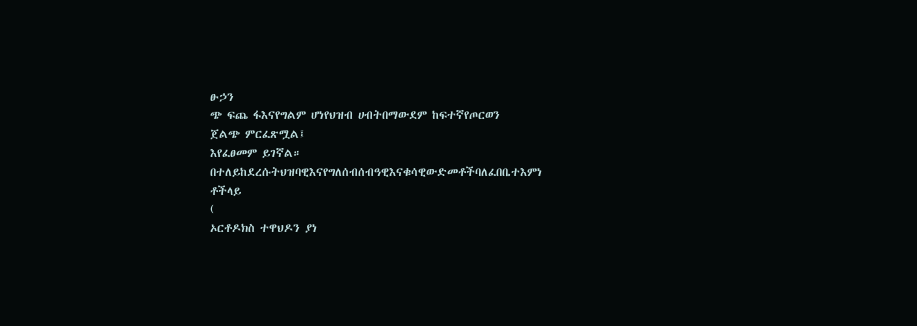ፁኃን
ጭ ፍጨ ፋእናየግልም ሆነየህዝብ ሀብትበማውደም ከፍተኛየጦርወን
ጀልጭ ምርፈጽሟል፤
እየፈፀመም ይገኛል።
በተለይከደረሱትህዝባዊእናየግለሰብሰብዓዊእናቁሳዊውድመቶችባለፈበቤተእምነ
ቶችላይ
(
ኦርቶዶክስ ተዋህዶን ያነ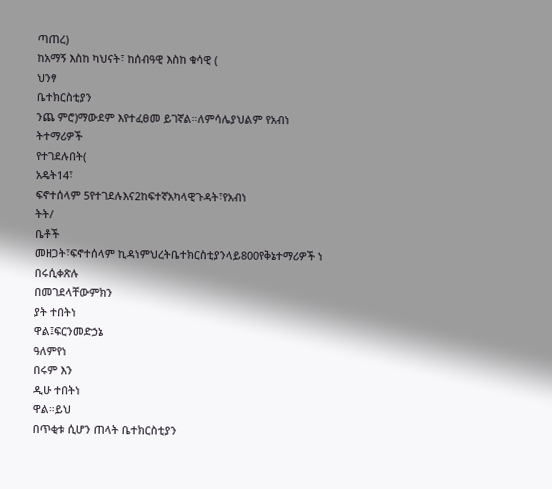ጣጠረ)
ከአማኝ እስከ ካህናት፣ ከሰብዓዊ እስከ ቁሳዊ (
ህንፃ
ቤተክርስቲያን
ንጨ ምሮ)ማውደም እየተፈፀመ ይገኛል።ለምሳሌያህልም የአብነ
ትተማሪዎች
የተገደሉበት(
አዴት14፣
ፍኖተሰላም 5የተገደሉእና2ከፍተኛአካላዊጉዳት፣የአብነ
ትት/
ቤቶች
መዘጋት፣ፍኖተሰላም ኪዳነምህረትቤተክርስቲያንላይ800የቅኔተማሪዎች ነ
በሩሲቀጽሉ
በመገደላቸውምክን
ያት ተበትነ
ዋል፤ፍርንመድኃኔ
ዓለምየነ
በሩም እን
ዲሁ ተበትነ
ዋል።ይህ
በጥቂቱ ሲሆን ጠላት ቤተክርስቲያን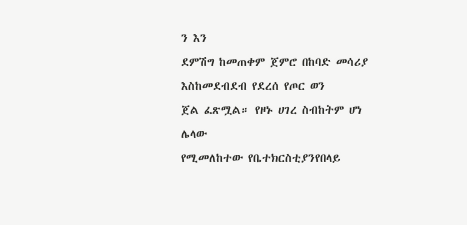ን እን
ደምሽግ ከመጠቀም ጀምሮ በከባድ መሳሪያ
እስከመደብደብ የደረሰ የጦር ወን
ጀል ፈጽሟል። የዞኑ ሀገረ ስብከትም ሆነ ሌላው
የሚመለከተው የቤተክርስቲያንየበላይ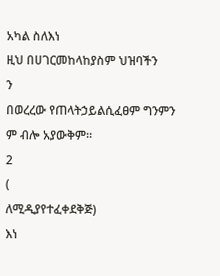አካል ስለእነ
ዚህ በሀገርመከላከያስም ህዝባችን
ን
በወረረው የጠላትኃይልሲፈፀም ግንምን
ም ብሎ አያውቅም።
2
(
ለሚዲያየተፈቀደቅጅ)
እነ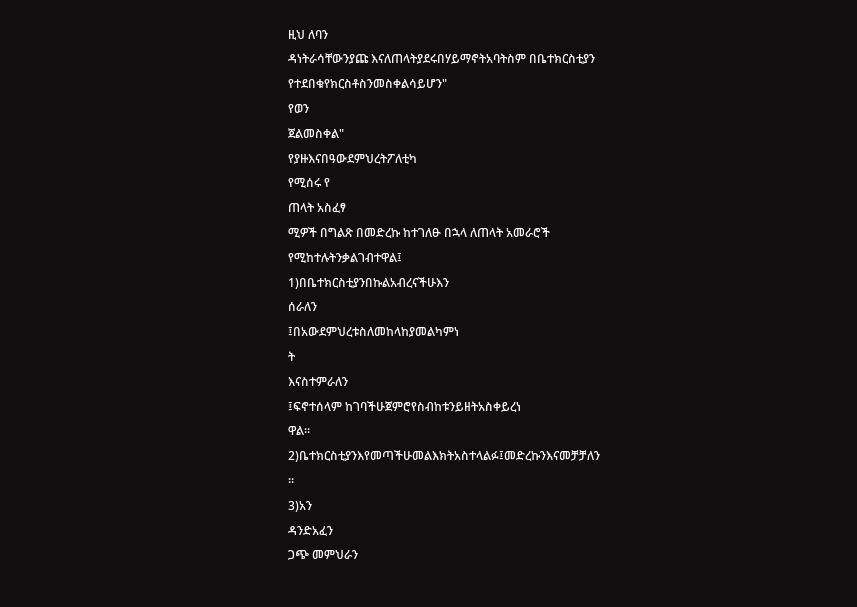ዚህ ለባን
ዳነትራሳቸውንያጩ እናለጠላትያደሩበሃይማኖትአባትስም በቤተክርስቲያን
የተደበቁየክርስቶስንመስቀልሳይሆን"
የወን
ጀልመስቀል"
የያዙእናበዓውደምህረትፖለቲካ
የሚሰሩ የ
ጠላት አስፈፃ
ሚዎች በግልጽ በመድረኩ ከተገለፁ በኋላ ለጠላት አመራሮች
የሚከተሉትንቃልገብተዋል፤
1)በቤተክርስቲያንበኩልአብረናችሁእን
ሰራለን
፤በአውደምህረቱስለመከላከያመልካምነ
ት
እናስተምራለን
፤ፍኖተሰላም ከገባችሁጀምሮየስብከቱንይዘትአስቀይረነ
ዋል።
2)ቤተክርስቲያንእየመጣችሁመልእክትአስተላልፉ፤መድረኩንእናመቻቻለን
።
3)አን
ዳንድአፈን
ጋጭ መምህራን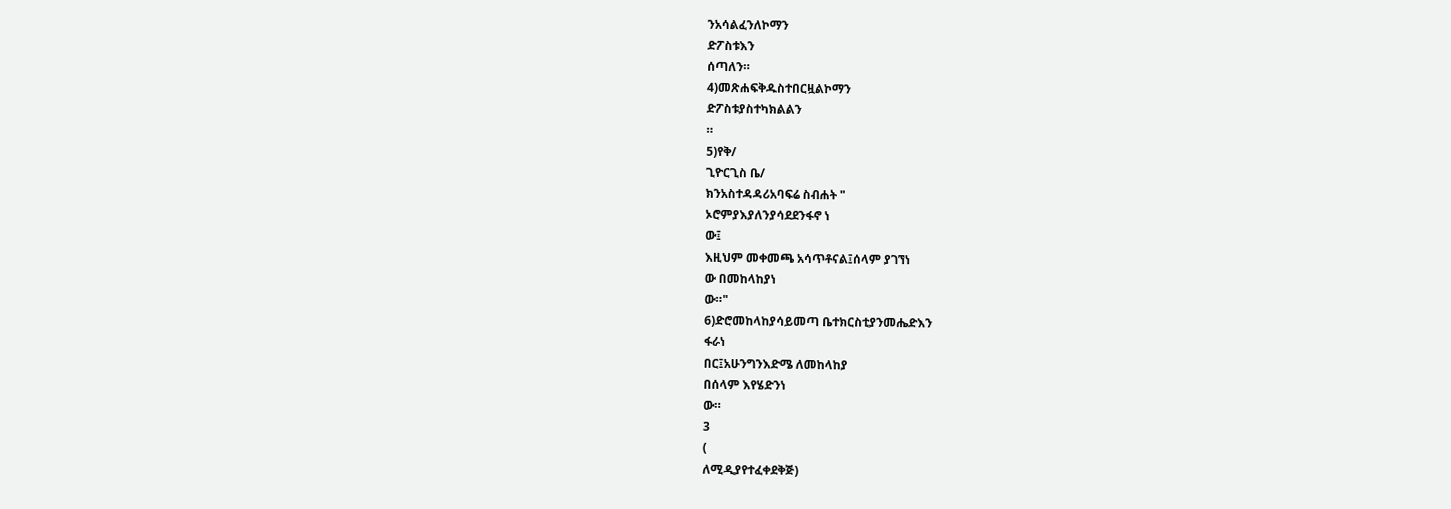ንአሳልፈንለኮማን
ድፖስቱእን
ሰጣለን።
4)መጽሐፍቅዱስተበርዟልኮማን
ድፖስቱያስተካክልልን
።
5)የቅ/
ጊዮርጊስ ቤ/
ክንአስተዳዳሪአባፍሬ ስብሐት "
ኦሮምያእያለንያሳደደንፋኖ ነ
ው፤
እዚህም መቀመጫ አሳጥቶናል፤ሰላም ያገኘነ
ው በመከላከያነ
ው።"
6)ድሮመከላከያሳይመጣ ቤተክርስቲያንመሔድእን
ፋራነ
በር፤አሁንግንእድሜ ለመከላከያ
በሰላም እየሄድንነ
ው።
3
(
ለሚዲያየተፈቀደቅጅ)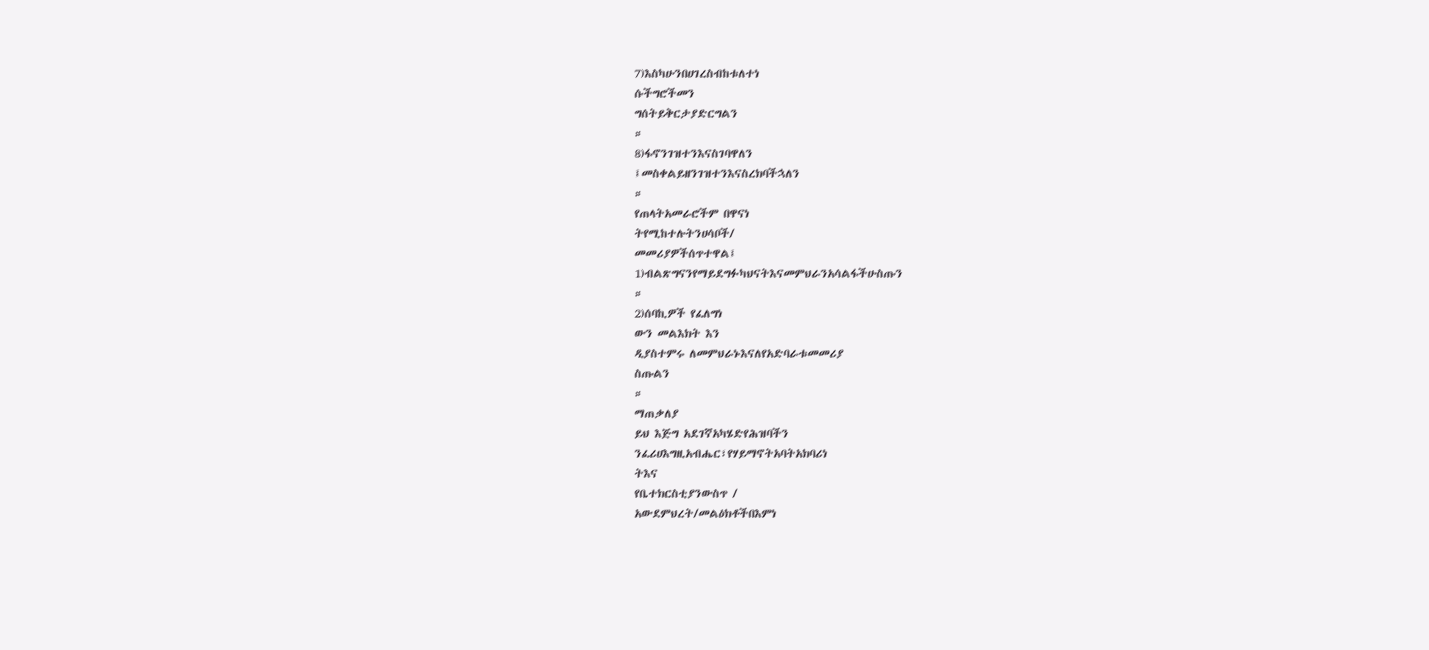7)እስካሁንበሀገረስብከቱለተነ
ሱችግሮችመን
ግሰትይቅርታያድርግልን
።
8)ፋኖንገዝተንእናስገባዋለን
፤መስቀልይዘንገዝተንእናስረክባችኋለን
።
የጠላትአመራሮችም በዋናነ
ትየሚከተሉትንሀሳቦች/
መመሪያዎችሰጥተዋል፤
1)ብልጽግናንየማይደግፉካህናትእናመምህራንአሳልፋችሁስጡን
።
2)ሰባኪዎች የፈለግነ
ውን መልእክት እን
ዲያስተምሩ ለመምህራኑእናለየአድባራቱመመሪያ
ስጡልን
።
ማጠቃለያ
ይህ እጅግ አደገኛአካሄድየሕዝባችን
ንፈሪሀእግዚአብሔር፣የሃይማኖትአባትአክባሪነ
ትእና
የቤተክርስቲያንውስጥ /
አውደምህረት/መልዕክቶችበእምነ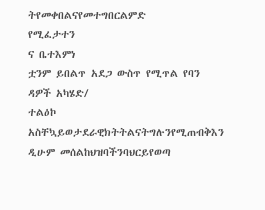ትየመቀበልናየመተግበርልምድ
የሚፈታተን
ና ቤተእምነ
ቷንም ይበልጥ አደጋ ውስጥ የሚጥል የባን
ዳዎች አካሄድ/
ተልዕኮ
አስቸኳይወታደራዊክትትልናትግሉንየሚጠብቅእን
ዲሁም መሰልከህዝባችንባህርይየወጣ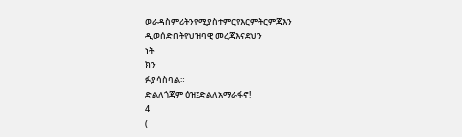ወራዳስምሪትንየሚያስተምርየእርምትርምጃእን
ዲወሰድበትየህዝባዊ መረጃእናደህን
ነት
ክን
ፉያሳስባል።
ድልለጎጃም ዕዝ፤ድልለአማራፋኖ!
4
(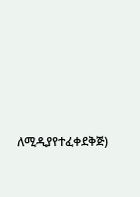ለሚዲያየተፈቀደቅጅ)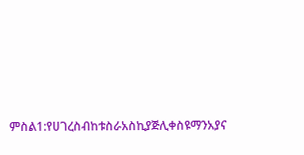ምስል1:የሀገረስብከቱስራአስኪያጅሊቀስዩማንአያና